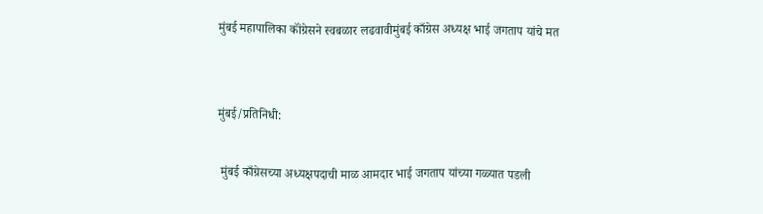मुंबई महापालिका कॉंग्रेसने स्वबळार लढवावीमुंबई काँग्रेस अध्यक्ष भाई जगताप यांचे मत


मुंबई/प्रतिनिधी:

 मुंबई काँग्रेसच्या अध्यक्षपदाची माळ आमदार भाई जगताप यांच्या गळ्यात पडली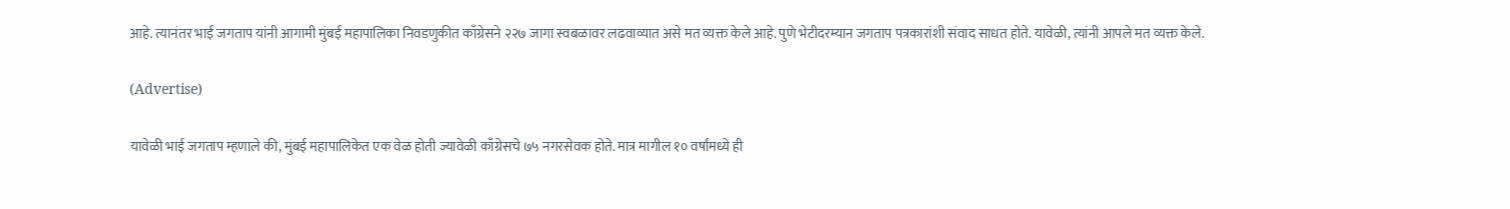आहे. त्यानंतर भाई जगताप यांनी आगामी मुंबई महापालिका निवडणुकीत काँग्रेसने २२७ जागा स्वबळावर लढवाव्यात असे मत व्यक्त केले आहे. पुणे भेटीदरम्यान जगताप पत्रकारांशी संवाद साधत होते. यावेळी, त्यांनी आपले मत व्यक्त केले.

(Advertise)

यावेळी भाई जगताप म्हणाले की, मुंबई महापालिकेत एक वेळ होती ज्यावेळी काँग्रेसचे ७५ नगरसेवक होते. मात्र मागील १० वर्षांमध्ये ही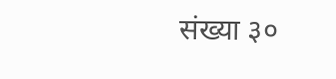संख्या ३०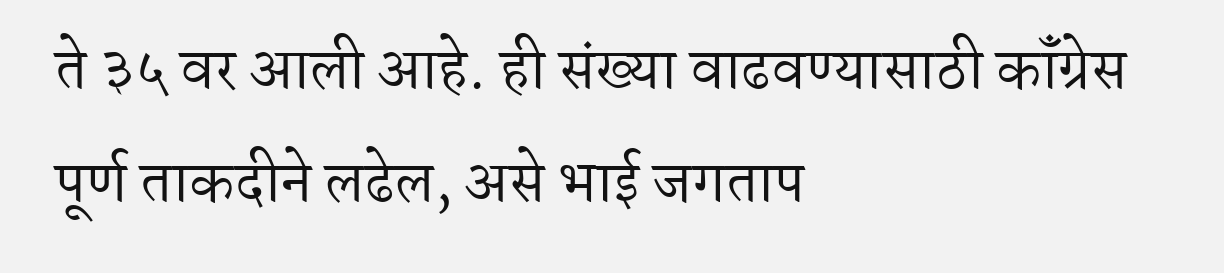ते ३५ वर आली आहे. ही संख्या वाढवण्यासाठी कॉंग्रेस पूर्ण ताकदीने लढेल, असे भाई जगताप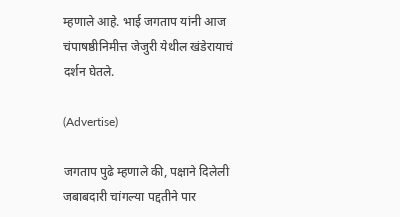म्हणाले आहे. भाई जगताप यांनी आज चंपाषष्ठीनिमीत्त जेजुरी येथील खंडेरायाचं दर्शन घेतले.

(Advertise)

जगताप पुढे म्हणाले की, पक्षाने दिलेली जबाबदारी चांगल्या पद्दतीने पार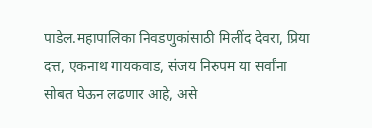पाडेल.महापालिका निवडणुकांसाठी मिलींद देवरा, प्रिया दत्त, एकनाथ गायकवाड, संजय निरुपम या सर्वांना सोबत घेऊन लढणार आहे, असे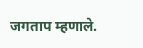जगताप म्हणाले.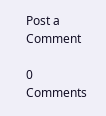Post a Comment

0 Comments